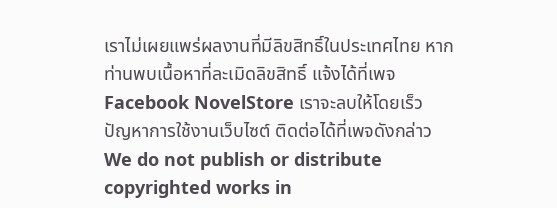เราไม่เผยแพร่ผลงานที่มีลิขสิทธิ์ในประเทศไทย หากท่านพบเนื้อหาที่ละเมิดลิขสิทธิ์ แจ้งได้ที่เพจ Facebook NovelStore เราจะลบให้โดยเร็ว
ปัญหาการใช้งานเว็บไซต์ ติดต่อได้ที่เพจดังกล่าว
We do not publish or distribute copyrighted works in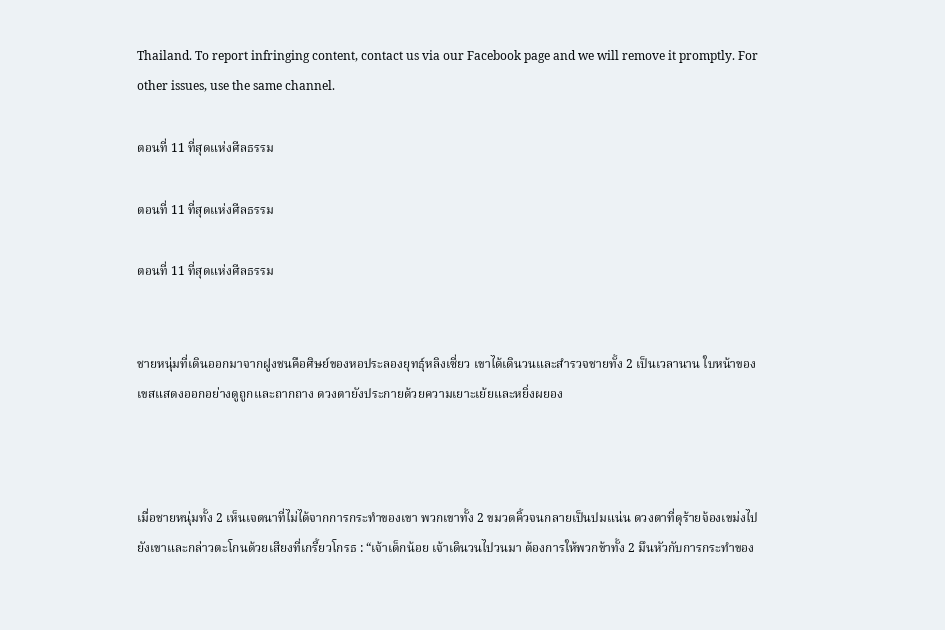Thailand. To report infringing content, contact us via our Facebook page and we will remove it promptly. For other issues, use the same channel.

ตอนที่ 11 ที่สุดแห่งศีลธรรม

ตอนที่ 11 ที่สุดแห่งศีลธรรม

ตอนที่ 11 ที่สุดแห่งศีลธรรม


ชายหนุ่มที่เดินออกมาจากฝูงชนคือศิษย์ของหอประลองยุทธุ์หลิงเซี่ยว เขาได้เดินวนและสำรวจชายทั้ง 2 เป็นเวลานาน ใบหน้าของเขสแสดงออกอย่างดูถูกและถากถาง ดวงตายังประกายด้วยความเยาะเย้ยและหยิ่งผยอง



เมื่อชายหนุ่มทั้ง 2 เห็นเจตนาที่ไม่ได้จากการกระทำของเขา พวกเขาทั้ง 2 ขมวดคิ้วจนกลายเป็นปมแน่น ดวงตาที่ดุร้ายจ้องเขม่งไปยังเขาและกล่าวตะโกนด้วยเสียงที่เกรี้ยวโกรธ : “เจ้าเด็กน้อย เจ้าเดินวนไปวนมา ต้องการให้พวกข้าทั้ง 2 มึนหัวกับการกระทำของ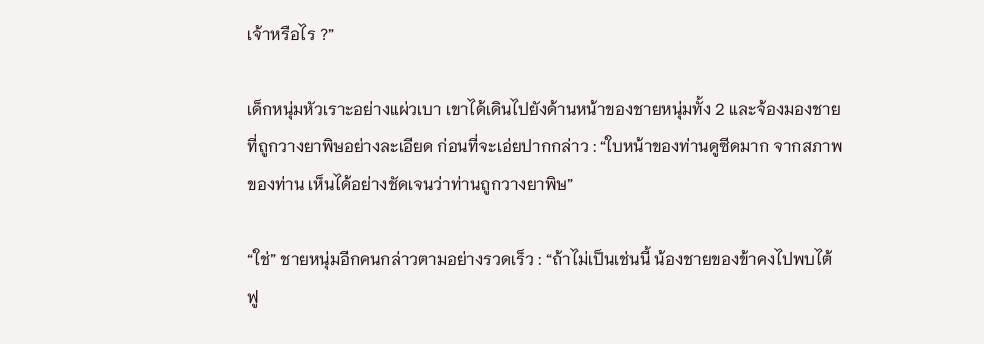เจ้าหรือไร ?”

เด็กหนุ่มหัวเราะอย่างแผ่วเบา เขาได้เดินไปยังด้านหน้าของชายหนุ่มทั้ง 2 และจ้องมองชายที่ถูกวางยาพิษอย่างละเอียด ก่อนที่จะเอ่ยปากกล่าว : “ใบหน้าของท่านดูซีดมาก จากสภาพของท่าน เห็นได้อย่างชัดเจนว่าท่านถูกวางยาพิษ”

“ใช่” ชายหนุ่มอีกคนกล่าวตามอย่างรวดเร็ว : “ถ้าไม่เป็นเช่นนี้ น้องชายของข้าคงไปพบไต้ฟู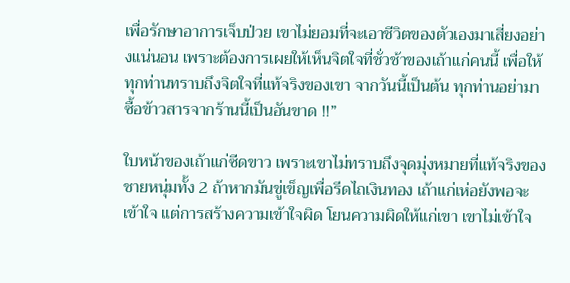เพื่อรักษาอาการเจ็บป่วย เขาไม่ยอมที่จะเอาชีวิตของตัวเองมาเสี่ยงอย่างแน่นอน เพราะต้องการเผยให้เห็นจิตใจที่ชั่วช้าของเถ้าแก่คนนี้ เพื่อให้ทุกท่านทราบถึงจิตใจที่แท้จริงของเขา จากวันนี้เป็นต้น ทุกท่านอย่ามาซื้อข้าวสารจากร้านนี้เป็นอันขาด !!”

ใบหน้าของเถ้าแก่ซีดขาว เพราะเขาไม่ทราบถึงจุดมุ่งหมายที่แท้จริงของชายหนุ่มทั้ง 2 ถ้าหากมันขู่เข็ญเพื่อรีดไถเงินทอง เถ้าแก่เห่อยังพอจะเข้าใจ แต่การสร้างความเข้าใจผิด โยนความผิดให้แก่เขา เขาไม่เข้าใจ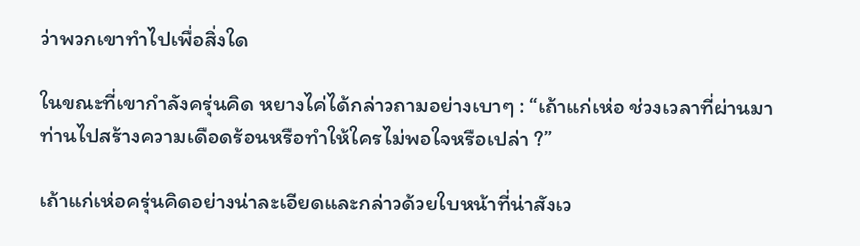ว่าพวกเขาทำไปเพื่อสิ่งใด

ในขณะที่เขากำลังครุ่นคิด หยางไค่ได้กล่าวถามอย่างเบาๆ : “เถ้าแก่เห่อ ช่วงเวลาที่ผ่านมา ท่านไปสร้างความเดือดร้อนหรือทำให้ใครไม่พอใจหรือเปล่า ?”

เถ้าแก่เห่อครุ่นคิดอย่างน่าละเอียดและกล่าวด้วยใบหน้าที่น่าสังเว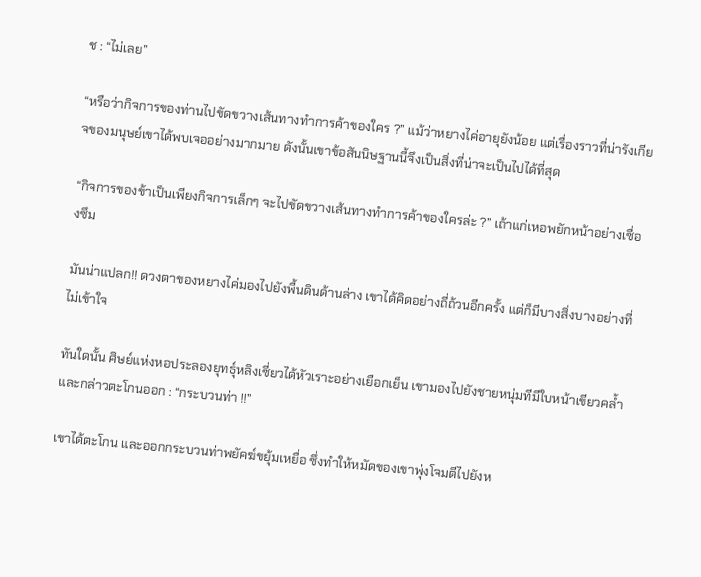ช : “ไม่เลย”

“หรือว่ากิจการของท่านไปขัดขวางเส้นทางทำการค้าของใคร ?” แม้ว่าหยางไค่อายุยังน้อย แต่เรื่องราวที่น่ารังเกียจของมนุษย์เขาได้พบเจออย่างมากมาย ดังนั้นเขาข้อสันนิษฐานนี้จึงเป็นสิ่งที่น่าจะเป็นไปได้ที่สุด

“กิจการของข้าเป็นเพียงกิจการเล็กๆ จะไปขัดขวางเส้นทางทำการค้าของใครล่ะ ?” เถ้าแก่เหอพยักหน้าอย่างเซื่องซึม

มันน่าแปลก!! ดวงตาของหยางไค่มองไปยังพื้นดินด้านล่าง เขาได้คิดอย่างถี่ถ้วนอีกครั้ง แต่ก็มีบางสิ่งบางอย่างที่ไม่เข้าใจ

ทันใดนั้น ศิษย์แห่งหอประลองยุทธุ์หลิงเซี่ยวได้หัวเราะอย่างเยือกเย็น เขามองไปยังชายหนุ่มทีมีใบหน้าเขียวคล้ำและกล่าวตะโกนออก : “กระบวนท่า !!”

เขาได้ตะโกน และออกกระบวนท่าพยัคฆ์ขยุ้มเหยื่อ ซึ่งทำให้หมัดของเขาพุ่งโจมตีไปยังห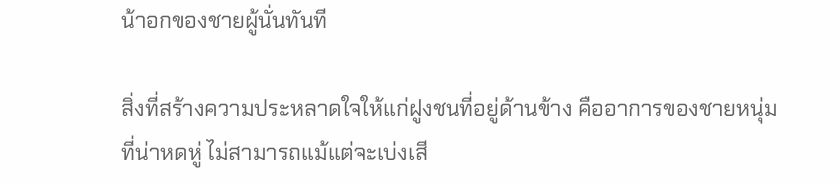น้าอกของชายผู้นั่นทันที

สิ่งที่สร้างความประหลาดใจให้แก่ฝูงชนที่อยู่ด้านข้าง คืออาการของชายหนุ่มที่น่าหดหู่ ไม่สามารถแม้แต่จะเบ่งเสี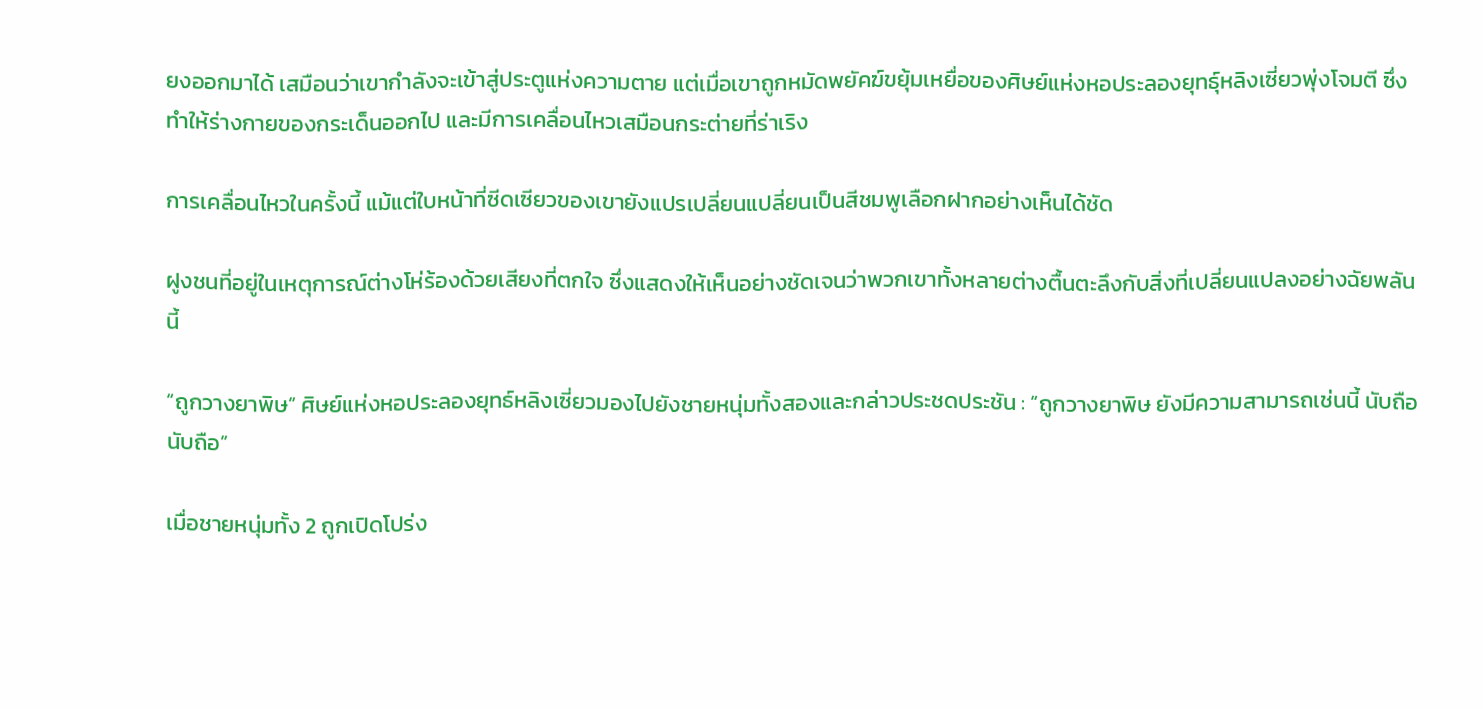ยงออกมาได้ เสมือนว่าเขากำลังจะเข้าสู่ประตูแห่งความตาย แต่เมื่อเขาถูกหมัดพยัคฆ์ขยุ้มเหยื่อของศิษย์แห่งหอประลองยุทธุ์หลิงเซี่ยวพุ่งโจมตี ซึ่งทำให้ร่างกายของกระเด็นออกไป และมีการเคลื่อนไหวเสมือนกระต่ายที่ร่าเริง

การเคลื่อนไหวในครั้งนี้ แม้แต่ใบหน้าที่ซีดเซียวของเขายังแปรเปลี่ยนแปลี่ยนเป็นสีชมพูเลือกฝากอย่างเห็นได้ชัด

ฝูงชนที่อยู่ในเหตุการณ์ต่างโห่ร้องด้วยเสียงที่ตกใจ ซึ่งแสดงให้เห็นอย่างชัดเจนว่าพวกเขาทั้งหลายต่างตื้นตะลึงกับสิ่งที่เปลี่ยนแปลงอย่างฉัยพลันนี้

“ถูกวางยาพิษ” ศิษย์แห่งหอประลองยุทธ์หลิงเซี่ยวมองไปยังชายหนุ่มทั้งสองและกล่าวประชดประชัน : “ถูกวางยาพิษ ยังมีความสามารถเช่นนี้ นับถือ นับถือ”

เมื่อชายหนุ่มทั้ง 2 ถูกเปิดโปร่ง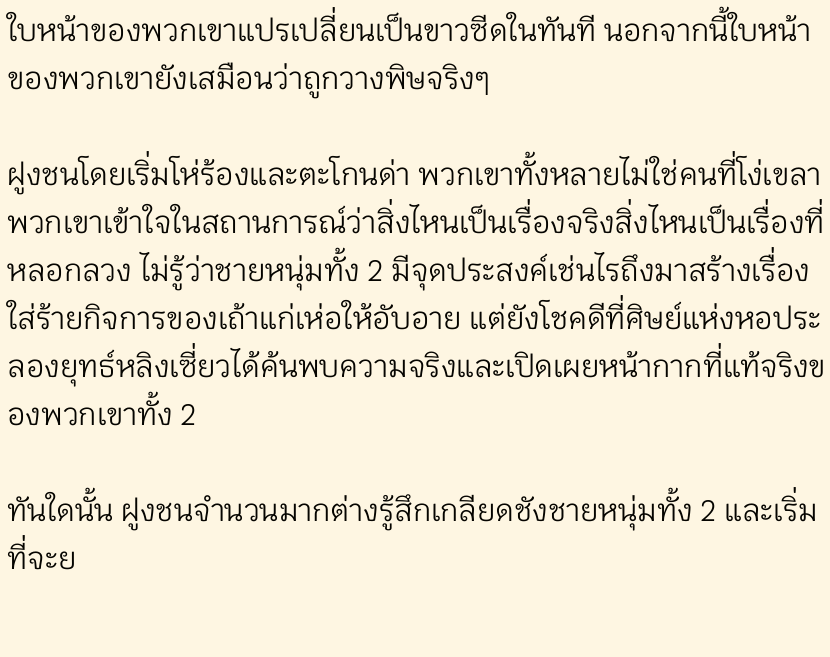ใบหน้าของพวกเขาแปรเปลี่ยนเป็นขาวซีดในทันที นอกจากนี้ใบหน้าของพวกเขายังเสมือนว่าถูกวางพิษจริงๆ

ฝูงชนโดยเริ่มโห่ร้องและตะโกนด่า พวกเขาทั้งหลายไม่ใช่คนที่โง่เขลา พวกเขาเข้าใจในสถานการณ์ว่าสิ่งไหนเป็นเรื่องจริงสิ่งไหนเป็นเรื่องที่หลอกลวง ไม่รู้ว่าชายหนุ่มทั้ง 2 มีจุดประสงค์เช่นไรถึงมาสร้างเรื่องใส่ร้ายกิจการของเถ้าแก่เห่อให้อับอาย แต่ยังโชคดีที่ศิษย์แห่งหอประลองยุทธ์หลิงเซี่ยวได้ค้นพบความจริงและเปิดเผยหน้ากากที่แท้จริงของพวกเขาทั้ง 2

ทันใดนั้น ฝูงชนจำนวนมากต่างรู้สึกเกลียดชังชายหนุ่มทั้ง 2 และเริ่มที่จะย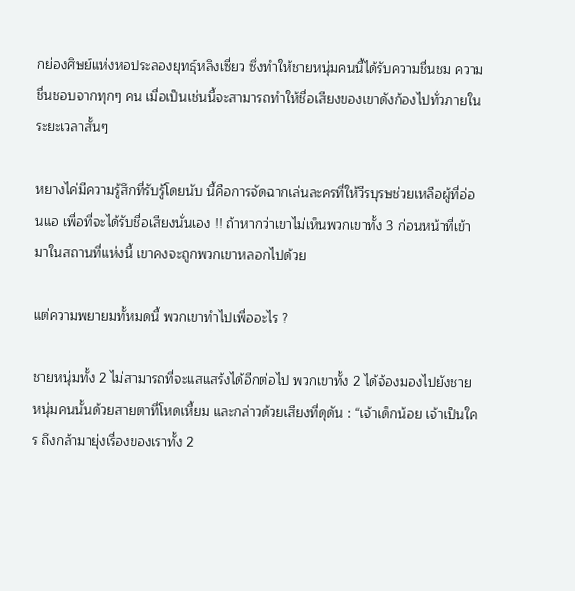กย่องศิษย์แห่งหอประลองยุทธุ์หลิงเซี่ยว ซึ่งทำให้ชายหนุ่มคนนี้ได้รับความชื่นชม ความชื่นชอบจากทุกๆ คน เมื่อเป็นเช่นนี้จะสามารถทำให้ชื่อเสียงของเขาดังก้องไปทั่วภายในระยะเวลาสั้นๆ

หยางไค่มีความรู้สึกที่รับรู้โดยนับ นี้คือการจัดฉากเล่นละครที่ให้วีรบุรษช่วยเหลือผู้ที่อ่อนแอ เพื่อที่จะได้รับชื่อเสียงนั่นเอง !! ถ้าหากว่าเขาไม่เห็นพวกเขาทั้ง 3 ก่อนหน้าที่เข้ามาในสถานที่แห่งนี้ เขาคงจะถูกพวกเขาหลอกไปด้วย

แต่ความพยายมทั้หมดนี้ พวกเขาทำไปเพื่ออะไร ?

ชายหนุ่มทั้ง 2 ไม่สามารถที่จะแสแสร้งได้อีกต่อไป พวกเขาทั้ง 2 ได้จ้องมองไปยังชายหนุ่มคนนั้นด้วยสายตาที่โหดเหี้ยม และกล่าวด้วยเสียงที่ดุดัน : “เจ้าเด็กน้อย เจ้าเป็นใคร ถึงกล้ามายุ่งเรื่องของเราทั้ง 2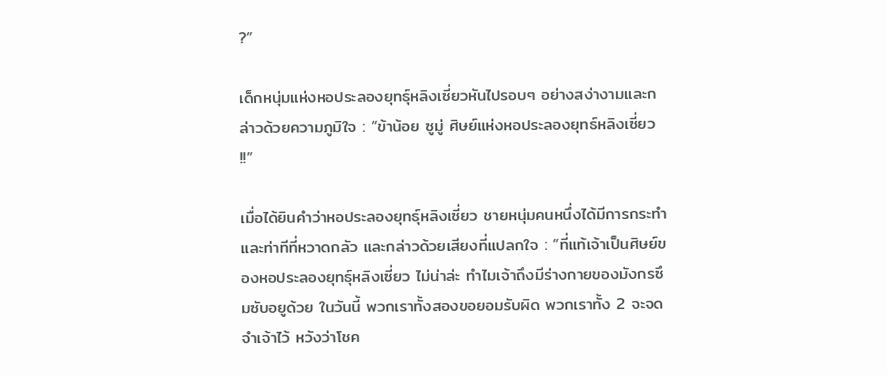?”

เด็กหนุ่มแห่งหอประลองยุทธุ์หลิงเซี่ยวหันไปรอบๆ อย่างสง่างามและกล่าวด้วยความภูมิใจ : “ข้าน้อย ซูมู่ ศิษย์แห่งหอประลองยุทธ์หลิงเซี่ยว !!”

เมื่อได้ยินคำว่าหอประลองยุทธุ์หลิงเซี่ยว ชายหนุ่มคนหนึ่งได้มีการกระทำและท่าทีที่หวาดกลัว และกล่าวด้วยเสียงที่แปลกใจ : “ที่แท้เจ้าเป็นศิษย์ของหอประลองยุทธุ์หลิงเซี่ยว ไม่น่าล่ะ ทำไมเจ้าถึงมีร่างกายของมังกรซึมซับอยูด้วย ในวันนี้ พวกเราทั้งสองขอยอมรับผิด พวกเราทั้ง 2 จะจดจำเจ้าไว้ หวังว่าโชค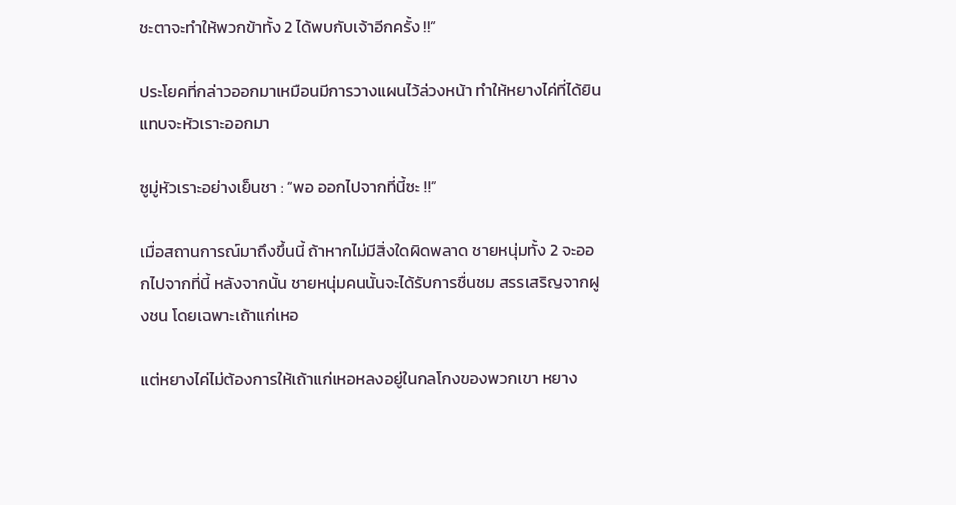ชะตาจะทำให้พวกข้าทั้ง 2 ได้พบกับเจ้าอีกครั้ง !!”

ประโยคที่กล่าวออกมาเหมือนมีการวางแผนไว้ล่วงหน้า ทำให้หยางไค่ที่ได้ยินแทบจะหัวเราะออกมา

ซูมู่หัวเราะอย่างเย็นชา : “พอ ออกไปจากที่นี้ซะ !!”

เมื่อสถานการณ์มาถึงขึ้นนี้ ถ้าหากไม่มีสิ่งใดผิดพลาด ชายหนุ่มทั้ง 2 จะออกไปจากที่นี้ หลังจากนั้น ชายหนุ่มคนนั้นจะได้รับการชื่นชม สรรเสริญจากฝูงชน โดยเฉพาะเถ้าแก่เหอ

แต่หยางไค่ไม่ต้องการให้เถ้าแก่เหอหลงอยู่ในกลโกงของพวกเขา หยาง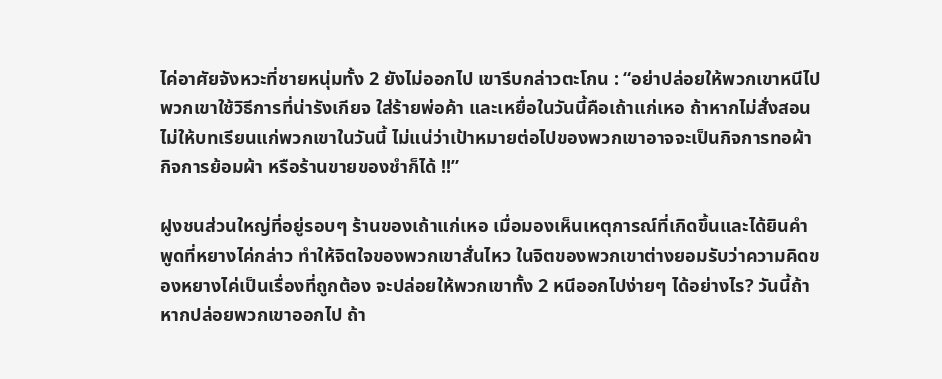ไค่อาศัยจังหวะที่ชายหนุ่มทั้ง 2 ยังไม่ออกไป เขารีบกล่าวตะโกน : “อย่าปล่อยให้พวกเขาหนีไป พวกเขาใช้วิธีการที่น่ารังเกียจ ใส่ร้ายพ่อค้า และเหยื่อในวันนี้คือเถ้าแก่เหอ ถ้าหากไม่สั่งสอนไม่ให้บทเรียนแก่พวกเขาในวันนี้ ไม่แน่ว่าเป้าหมายต่อไปของพวกเขาอาจจะเป็นกิจการทอผ้า กิจการย้อมผ้า หรือร้านขายของชำก็ได้ !!”

ฝูงชนส่วนใหญ่ที่อยู่รอบๆ ร้านของเถ้าแก่เหอ เมื่อมองเห็นเหตุการณ์ที่เกิดขึ้นและได้ยินคำพูดที่หยางไค่กล่าว ทำให้จิตใจของพวกเขาสั่นไหว ในจิตของพวกเขาต่างยอมรับว่าความคิดของหยางไค่เป็นเรื่องที่ถูกต้อง จะปล่อยให้พวกเขาทั้ง 2 หนีออกไปง่ายๆ ได้อย่างไร? วันนี้ถ้าหากปล่อยพวกเขาออกไป ถ้า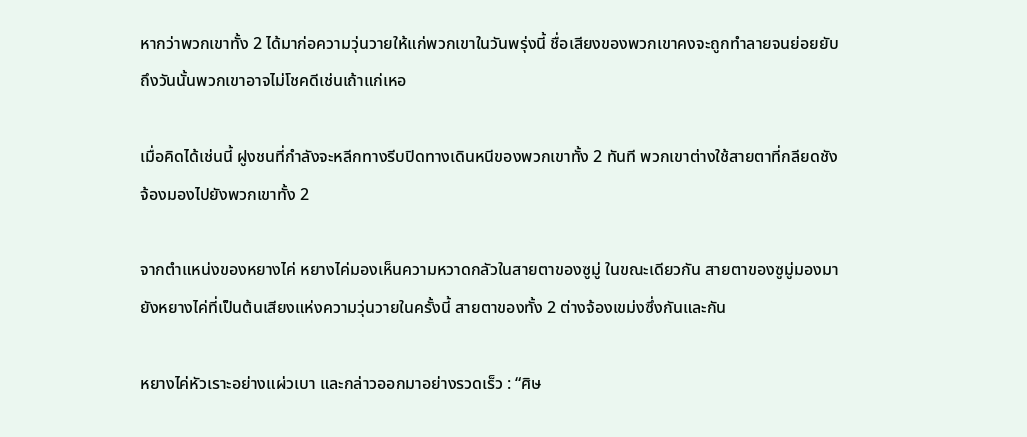หากว่าพวกเขาทั้ง 2 ได้มาก่อความวุ่นวายให้แก่พวกเขาในวันพรุ่งนี้ ชื่อเสียงของพวกเขาคงจะถูกทำลายจนย่อยยับ ถึงวันนั้นพวกเขาอาจไม่โชคดีเช่นเถ้าแก่เหอ

เมื่อคิดได้เช่นนี้ ฝูงชนที่กำลังจะหลีกทางรีบปิดทางเดินหนีของพวกเขาทั้ง 2 ทันที พวกเขาต่างใช้สายตาที่กลียดชังจ้องมองไปยังพวกเขาทั้ง 2

จากตำแหน่งของหยางไค่ หยางไค่มองเห็นความหวาดกลัวในสายตาของซูมู่ ในขณะเดียวกัน สายตาของซูมู่มองมายังหยางไค่ที่เป็นต้นเสียงแห่งความวุ่นวายในครั้งนี้ สายตาของทั้ง 2 ต่างจ้องเขม่งซึ่งกันและกัน

หยางไค่หัวเราะอย่างแผ่วเบา และกล่าวออกมาอย่างรวดเร็ว : “ศิษ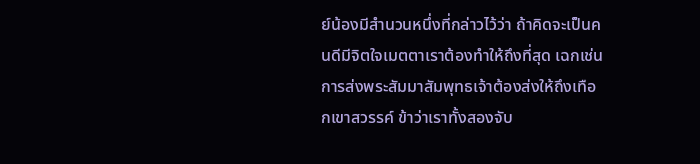ย์น้องมีสำนวนหนึ่งที่กล่าวไว้ว่า ถ้าคิดจะเป็นคนดีมีจิตใจเมตตาเราต้องทำให้ถึงที่สุด เฉกเช่นการส่งพระสัมมาสัมพุทธเจ้าต้องส่งให้ถึงเทือกเขาสวรรค์ ข้าว่าเราทั้งสองจับ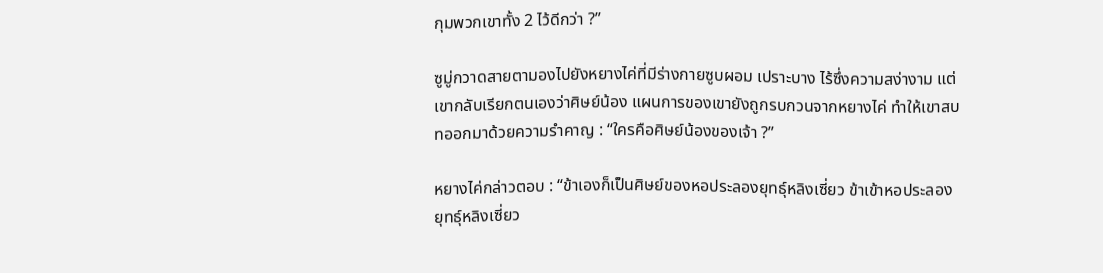กุมพวกเขาทั้ง 2 ไว้ดีกว่า ?”

ซูมู่กวาดสายตามองไปยังหยางไค่ที่มีร่างกายซูบผอม เปราะบาง ไร้ซึ่งความสง่างาม แต่เขากลับเรียกตนเองว่าศิษย์น้อง แผนการของเขายังถูกรบกวนจากหยางไค่ ทำให้เขาสบทออกมาด้วยความรำคาญ : “ใครคือศิษย์น้องของเจ้า ?”

หยางไค่กล่าวตอบ : “ข้าเองก็เป็นศิษย์ของหอประลองยุทธุ์หลิงเซี่ยว ข้าเข้าหอประลองยุทธุ์หลิงเซี่ยว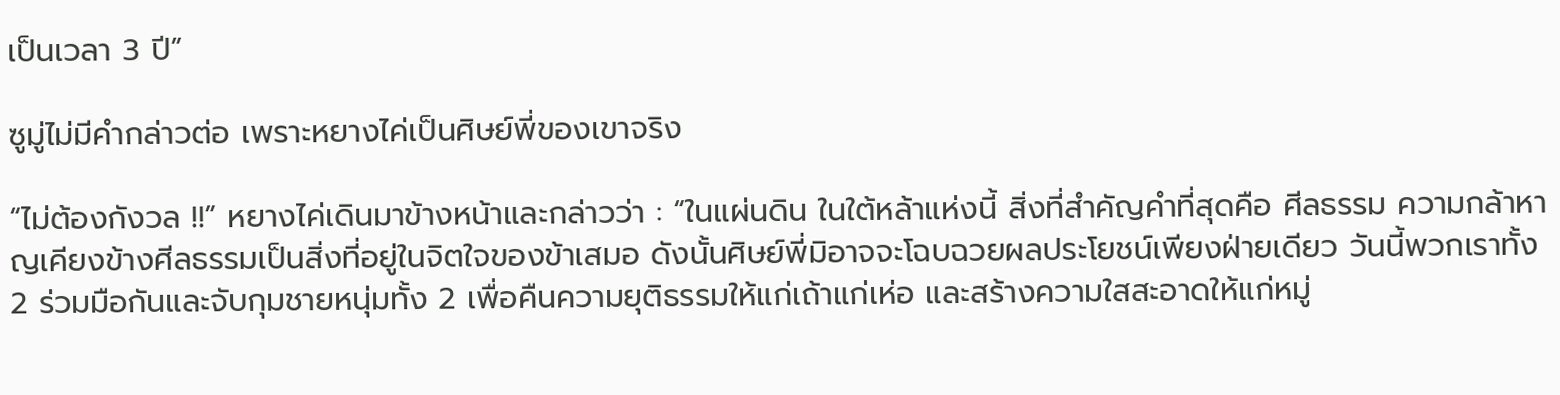เป็นเวลา 3 ปี”

ซูมู่ไม่มีคำกล่าวต่อ เพราะหยางไค่เป็นศิษย์พี่ของเขาจริง

“ไม่ต้องกังวล !!” หยางไค่เดินมาข้างหน้าและกล่าวว่า : “ในแผ่นดิน ในใต้หล้าแห่งนี้ สิ่งที่สำคัญคำที่สุดคือ ศีลธรรม ความกล้าหาญเคียงข้างศีลธรรมเป็นสิ่งที่อยู่ในจิตใจของข้าเสมอ ดังนั้นศิษย์พี่มิอาจจะโฉบฉวยผลประโยชน์เพียงฝ่ายเดียว วันนี้พวกเราทั้ง 2 ร่วมมือกันและจับกุมชายหนุ่มทั้ง 2 เพื่อคืนความยุติธรรมให้แก่เถ้าแก่เห่อ และสร้างความใสสะอาดให้แก่หมู่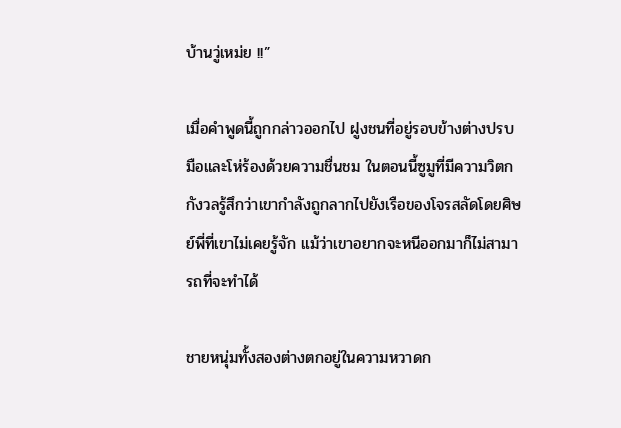บ้านวู่เหม่ย !!”

เมื่อคำพูดนี้ถูกกล่าวออกไป ฝูงชนที่อยู่รอบข้างต่างปรบมือและโห่ร้องด้วยความชื่นชม ในตอนนี้ซูมูที่มีความวิตกกังวลรู้สึกว่าเขากำลังถูกลากไปยังเรือของโจรสลัดโดยศิษย์พี่ที่เขาไม่เคยรู้จัก แม้ว่าเขาอยากจะหนีออกมาก็ไม่สามารถที่จะทำได้

ชายหนุ่มทั้งสองต่างตกอยู่ในความหวาดก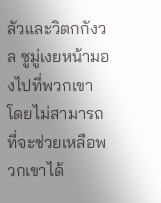ลัวและวิตกกังวล ซูมู่เงยหน้ามองไปที่พวกเขา โดยไม่สามารถที่จะช่วยเหลือพวกเขาได้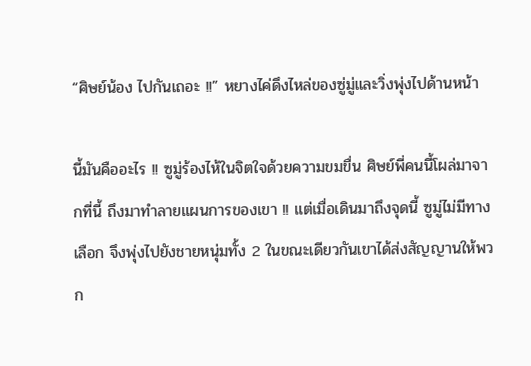“ศิษย์น้อง ไปกันเถอะ !!” หยางไค่ดึงไหล่ของซู่มู่และวิ่งพุ่งไปด้านหน้า

นี้มันคืออะไร !! ซูมู่ร้องไห้ในจิตใจด้วยความขมขื่น ศิษย์พี่คนนี้โผล่มาจากที่นี้ ถึงมาทำลายแผนการของเขา !! แต่เมื่อเดินมาถึงจุดนี้ ซูมู่ไม่มีทางเลือก จึงพุ่งไปยังชายหนุ่มทั้ง 2 ในขณะเดียวกันเขาได้ส่งสัญญานให้พวก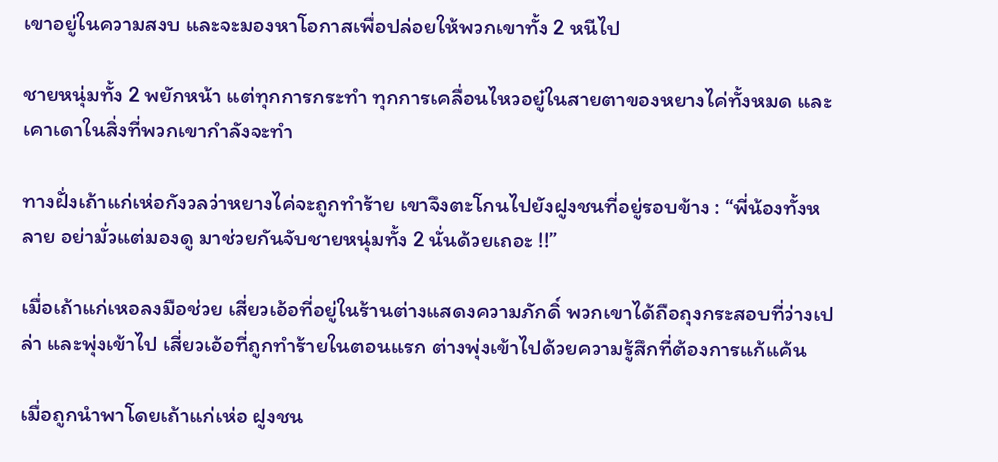เขาอยู่ในความสงบ และจะมองหาโอกาสเพื่อปล่อยให้พวกเขาทั้ง 2 หนีไป

ชายหนุ่มทั้ง 2 พยักหน้า แต่ทุกการกระทำ ทุกการเคลื่อนไหวอยู๋ในสายตาของหยางไค่ทั้งหมด และเคาเดาในสิ่งที่พวกเขากำลังจะทำ

ทางฝั่งเถ้าแก่เห่อกังวลว่าหยางไค่จะถูกทำร้าย เขาจึงตะโกนไปยังฝูงชนที่อยู่รอบข้าง : “พี่น้องทั้งหลาย อย่ามั่วแต่มองดู มาช่วยกันจับชายหนุ่มทั้ง 2 นั่นด้วยเถอะ !!”

เมื่อเถ้าแก่เหอลงมือช่วย เสี่ยวเอ้อที่อยู่ในร้านต่างแสดงความภักดิ์ พวกเขาได้ถือถุงกระสอบที่ว่างเปล่า และพุ่งเข้าไป เสี่ยวเอ้อที่ถูกทำร้ายในตอนแรก ต่างพุ่งเข้าไปด้วยความรู้สึกที่ต้องการแก้แค้น

เมื่อถูกนำพาโดยเถ้าแก่เห่อ ฝูงชน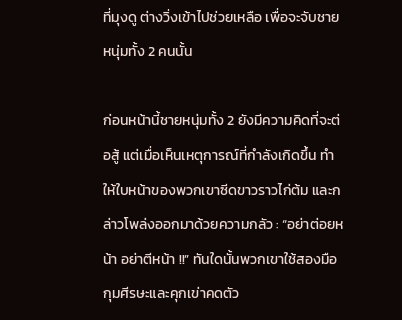ที่มุงดู ต่างวิ่งเข้าไปช่วยเหลือ เพื่อจะจับชายหนุ่มทั้ง 2 คนนั้น

ก่อนหน้านี้ชายหนุ่มทั้ง 2 ยังมีความคิดที่จะต่อสู้ แต่เมื่อเห็นเหตุการณ์ที่กำลังเกิดขึ้น ทำให้ใบหน้าของพวกเขาซีดขาวราวไก่ต้ม และกล่าวโพล่งออกมาด้วยความกลัว : “อย่าต่อยหน้า อย่าตีหน้า !!” ทันใดนั้นพวกเขาใช้สองมือกุมศีรษะและคุกเข่าคดตัว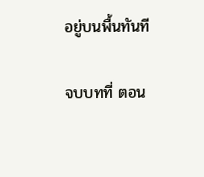อยู่บนพื้นทันที

จบบทที่ ตอน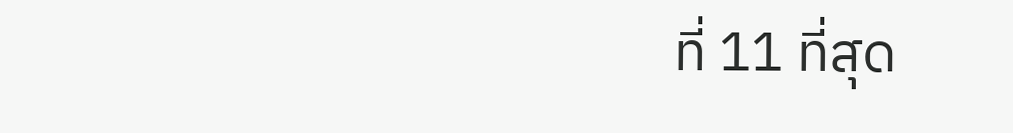ที่ 11 ที่สุด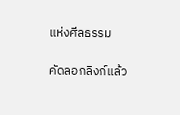แห่งศีลธรรม

คัดลอกลิงก์แล้ว